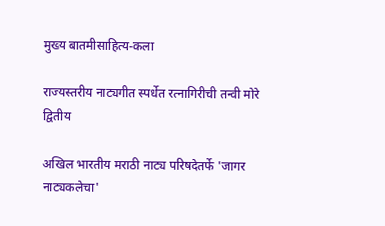मुख्य बातमीसाहित्य-कला

राज्यस्तरीय नाट्यगीत स्पर्धेत रत्नागिरीची तन्वी मोरे द्वितीय

अखिल भारतीय मराठी नाट्य परिषदेतर्फे 'जागर नाट्यकलेचा'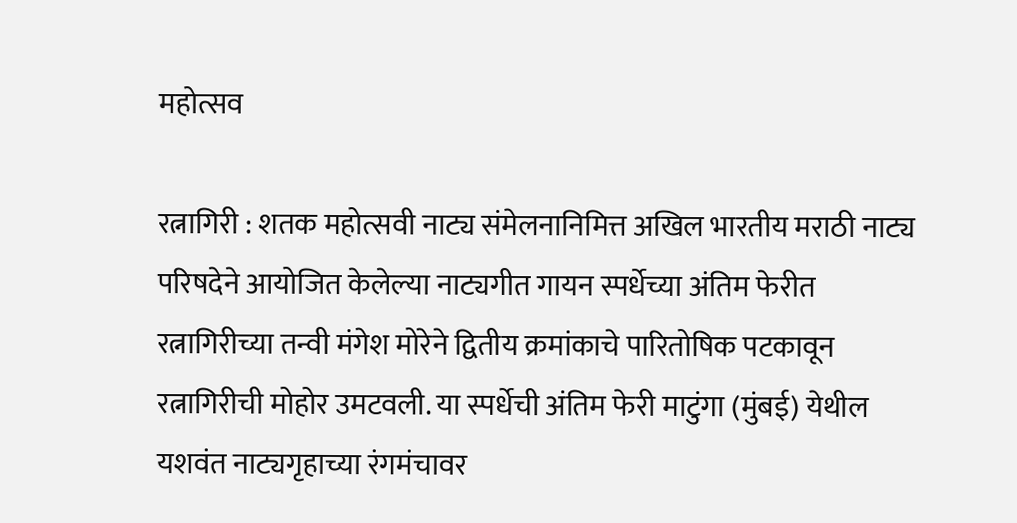महोत्सव

रत्नागिरी : शतक महोत्सवी नाट्य संमेलनानिमित्त अखिल भारतीय मराठी नाट्य परिषदेने आयोजित केलेल्या नाट्यगीत गायन स्पर्धेच्या अंतिम फेरीत रत्नागिरीच्या तन्वी मंगेश मोरेने द्वितीय क्रमांकाचे पारितोषिक पटकावून रत्नागिरीची मोहोर उमटवली. या स्पर्धेची अंतिम फेरी माटुंगा (मुंबई) येथील यशवंत नाट्यगृहाच्या रंगमंचावर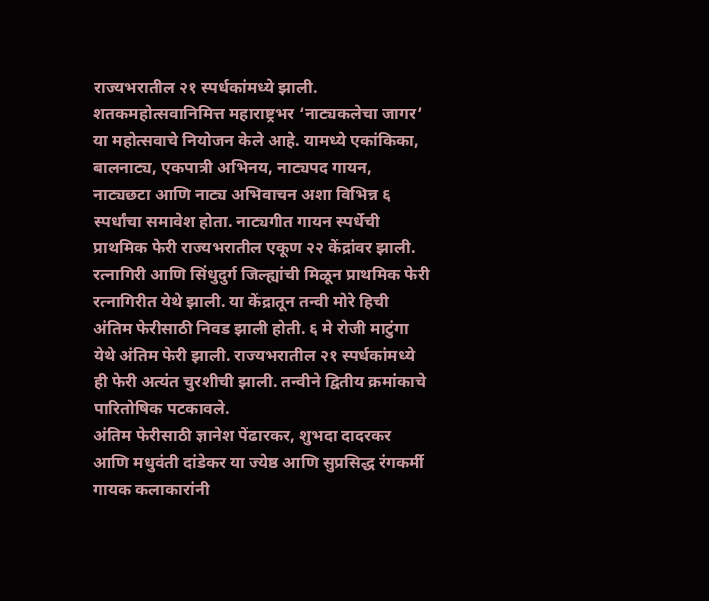राज्यभरातील २१ स्पर्धकांमध्ये झाली.
शतकमहोत्सवानिमित्त महाराष्ट्रभर ‘नाट्यकलेचा जागर’ या महोत्सवाचे नियोजन केले आहे. यामध्ये एकांकिका, बालनाट्य, एकपात्री अभिनय, नाट्यपद गायन, नाट्यछटा आणि नाट्य अभिवाचन अशा विभिन्न ६ स्पर्धांचा समावेश होता. नाट्यगीत गायन स्पर्धेची प्राथमिक फेरी राज्यभरातील एकूण २२ केंद्रांवर झाली. रत्नागिरी आणि सिंधुदुर्ग जिल्ह्यांची मिळून प्राथमिक फेरी रत्नागिरीत येथे झाली. या केंद्रातून तन्वी मोरे हिची अंतिम फेरीसाठी निवड झाली होती. ६ मे रोजी माटुंगा येथे अंतिम फेरी झाली. राज्यभरातील २१ स्पर्धकांमध्ये ही फेरी अत्यंत चुरशीची झाली. तन्वीने द्वितीय क्रमांकाचे पारितोषिक पटकावले.
अंतिम फेरीसाठी ज्ञानेश पेंढारकर, शुभदा दादरकर आणि मधुवंती दांडेकर या ज्येष्ठ आणि सुप्रसिद्ध रंगकर्मी गायक कलाकारांनी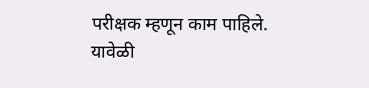परीक्षक म्हणून काम पाहिले. यावेळी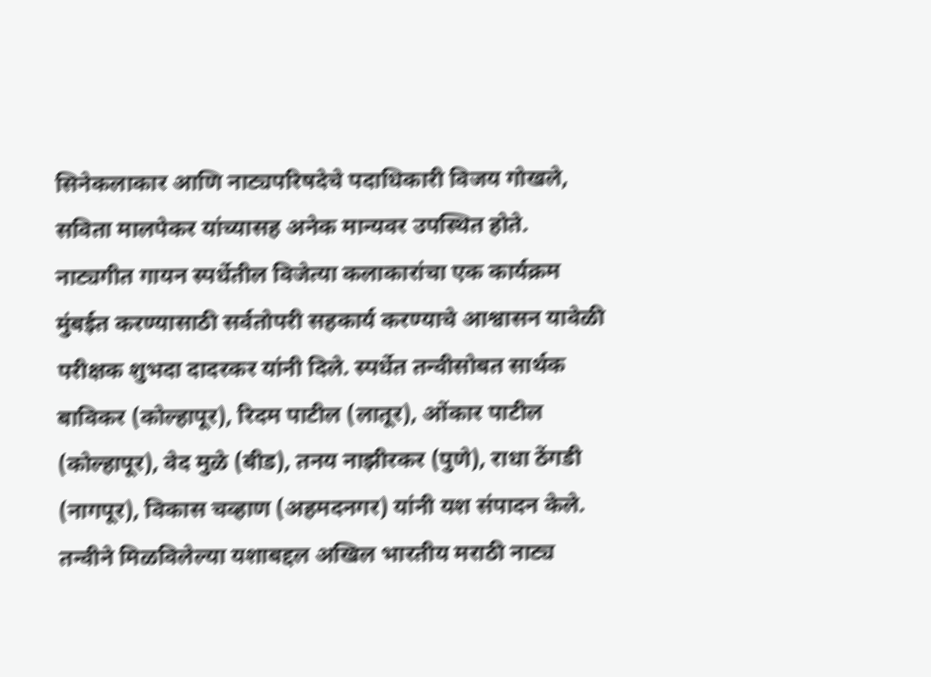सिनेकलाकार आणि नाट्यपरिषदेचे पदाधिकारी विजय गोखले, सविता मालपेकर यांच्यासह अनेक मान्यवर उपस्थित होते. नाट्यगीत गायन स्पर्धेतील विजेत्या कलाकारांचा एक कार्यक्रम मुंबईत करण्यासाठी सर्वतोपरी सहकार्य करण्याचे आश्वासन यावेळी परीक्षक शुभदा दादरकर यांनी दिले. स्पर्धेत तन्वीसोबत सार्थक बाविकर (कोल्हापूर), रिदम पाटील (लातूर), ओंकार पाटील (कोल्हापूर), वेद मुळे (बीड), तनय नाझीरकर (पुणे), राधा ठेंगडी (नागपूर), विकास चव्हाण (अहमदनगर) यांनी यश संपादन केले.
तन्वीने मिळविलेल्या यशाबद्दल अखिल भारतीय मराठी नाट्य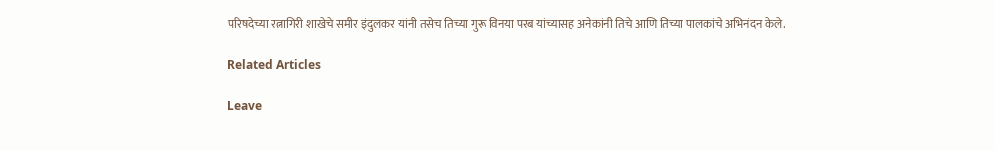परिषदेच्या रत्नागिरी शाखेचे समीर इंदुलकर यांनी तसेच तिच्या गुरू विनया परब यांच्यासह अनेकांनी तिचे आणि तिच्या पालकांचे अभिनंदन केले.

Related Articles

Leave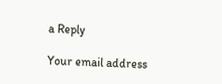a Reply

Your email address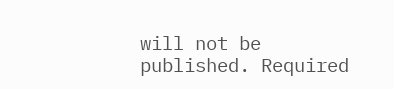will not be published. Required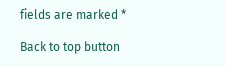fields are marked *

Back to top button